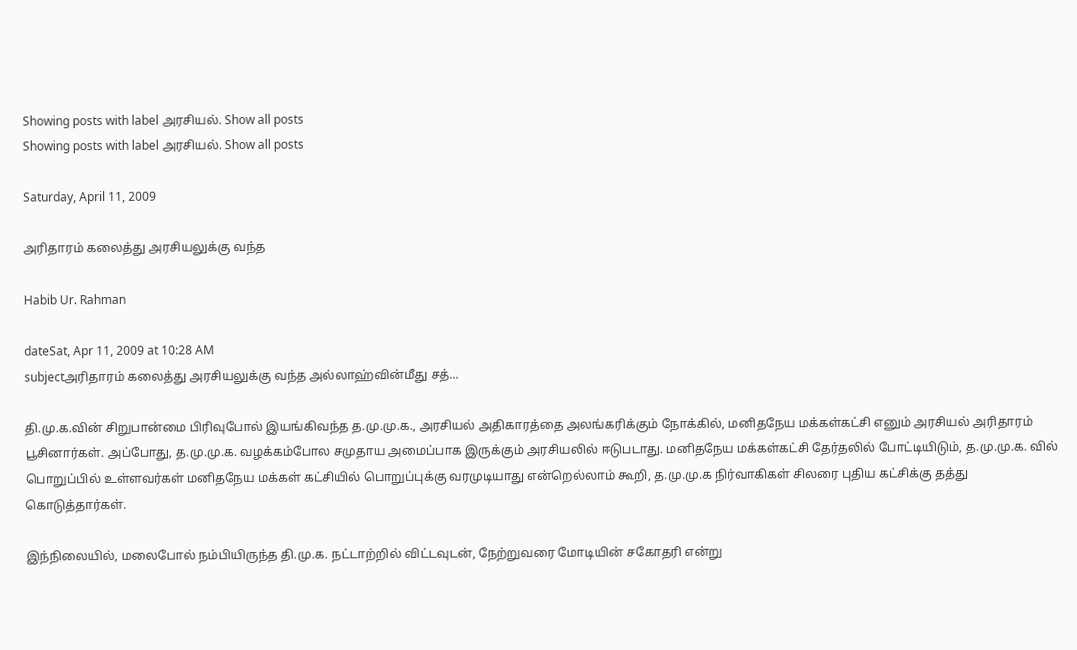Showing posts with label அர‌சிய‌ல். Show all posts
Showing posts with label அர‌சிய‌ல். Show all posts

Saturday, April 11, 2009

அரிதாரம் கலைத்து அரசியலுக்கு வந்த

Habib Ur. Rahman

dateSat, Apr 11, 2009 at 10:28 AM
subjectஅரிதாரம் கலைத்து அரசியலுக்கு வந்த அல்லாஹ்வின்மீது சத்...

தி.மு.க.வின் சிறுபான்மை பிரிவுபோல் இயங்கிவந்த த.மு.மு.க., அரசியல் அதிகாரத்தை அலங்கரிக்கும் நோக்கில், மனிதநேய மக்கள்கட்சி எனும் அரசியல் அரிதாரம் பூசினார்கள். அப்போது, த.மு.மு.க. வழக்கம்போல சமுதாய அமைப்பாக இருக்கும் அரசியலில் ஈடுபடாது. மனிதநேய மக்கள்கட்சி தேர்தலில் போட்டியிடும், த.மு.மு.க. வில் பொறுப்பில் உள்ளவர்கள் மனிதநேய மக்கள் கட்சியில் பொறுப்புக்கு வரமுடியாது என்றெல்லாம் கூறி, த.மு.மு.க நிர்வாகிகள் சிலரை புதிய கட்சிக்கு தத்து கொடுத்தார்கள்.

இந்நிலையில், மலைபோல் நம்பியிருந்த தி.மு.க. நட்டாற்றில் விட்டவுடன், நேற்றுவரை மோடியின் சகோதரி என்று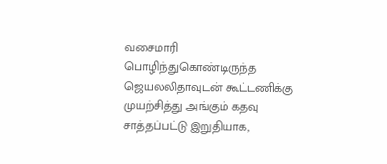வசைமாரி பொழிந்துகொண்டிருந்த ஜெயலலிதாவுடன் கூட்டணிக்கு முயற்சித்து அங்கும் கதவு சாத்தப்பட்டு இறுதியாக,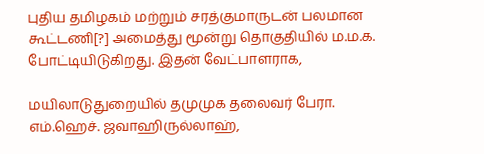புதிய தமிழகம் மற்றும் சரத்குமாருடன் பலமான கூட்டணி[?] அமைத்து மூன்று தொகுதியில் ம.ம.க. போட்டியிடுகிறது. இதன் வேட்பாளராக,

மயிலாடுதுறையில் தமுமுக தலைவர் பேரா. எம்.ஹெச். ஜவாஹிருல்லாஹ்,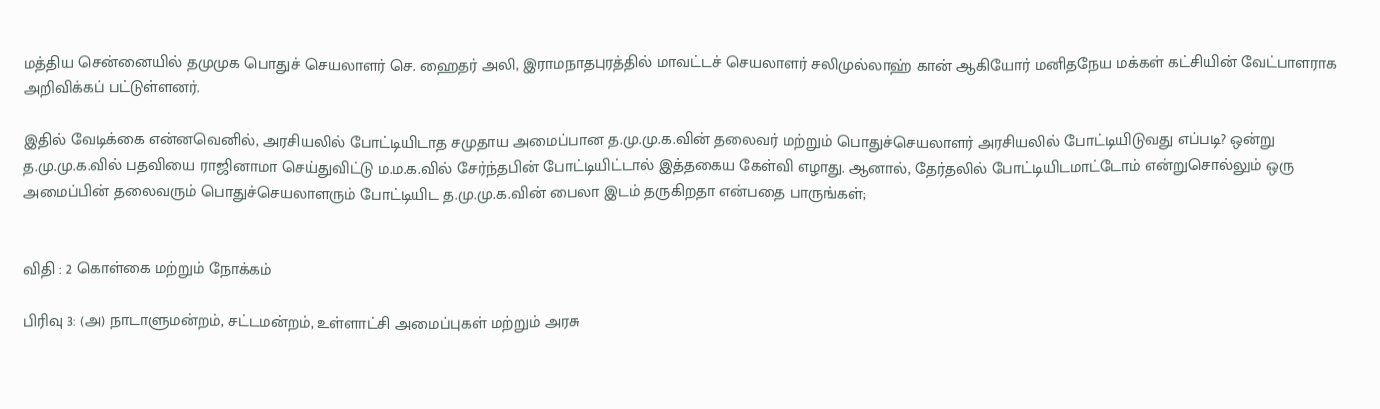மத்திய சென்னையில் தமுமுக பொதுச் செயலாளர் செ. ஹைதர் அலி, இராமநாதபுரத்தில் மாவட்டச் செயலாளர் சலிமுல்லாஹ் கான் ஆகியோர் மனிதநேய மக்கள் கட்சியின் வேட்பாளராக அறிவிக்கப் பட்டுள்ளனர்.

இதில் வேடிக்கை என்னவெனில், அரசியலில் போட்டியிடாத சமுதாய அமைப்பான த.மு.மு.க.வின் தலைவர் மற்றும் பொதுச்செயலாளர் அரசியலில் போட்டியிடுவது எப்படி? ஒன்று த.மு.மு.க.வில் பதவியை ராஜினாமா செய்துவிட்டு ம.ம.க.வில் சேர்ந்தபின் போட்டியிட்டால் இத்தகைய கேள்வி எழாது. ஆனால், தேர்தலில் போட்டியிடமாட்டோம் என்றுசொல்லும் ஒரு அமைப்பின் தலைவரும் பொதுச்செயலாளரும் போட்டியிட த.மு.மு.க.வின் பைலா இடம் தருகிறதா என்பதை பாருங்கள்;


விதி : 2 கொள்கை மற்றும் நோக்கம்

பிரிவு 3: (அ) நாடாளுமன்றம், சட்டமன்றம், உள்ளாட்சி அமைப்புகள் மற்றும் அரசு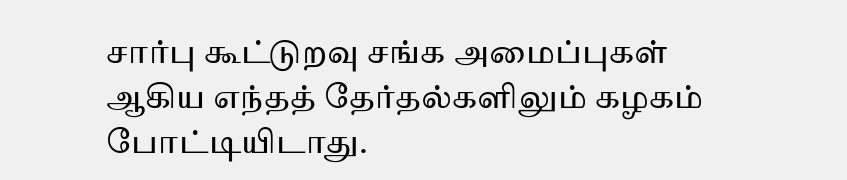சார்பு கூட்டுறவு சங்க அமைப்புகள் ஆகிய எந்தத் தேர்தல்களிலும் கழகம் போட்டியிடாது.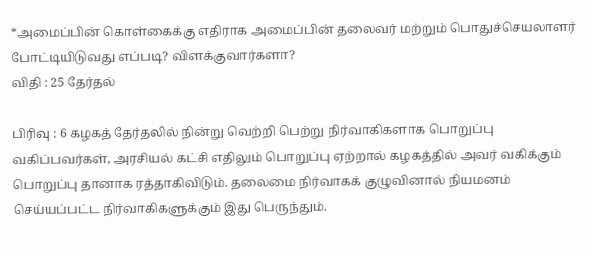*அமைப்பின் கொள்கைக்கு எதிராக அமைப்பின் தலைவர் மற்றும் பொதுச்செயலாளர் போட்டியிடுவது எப்படி? விளக்குவார்களா?
விதி : 25 தேர்தல்

பிரிவு : 6 கழகத் தேர்தலில் நின்று வெற்றி பெற்று நிர்வாகிகளாக பொறுப்பு வகிப்பவர்கள், அரசியல் கட்சி எதிலும் பொறுப்பு ஏற்றால் கழகத்தில் அவர் வகிக்கும் பொறுப்பு தானாக ரத்தாகிவிடும். தலைமை நிர்வாகக் குழுவினால் நியமனம் செய்யப்பட்ட நிர்வாகிகளுக்கும் இது பெருந்தும்.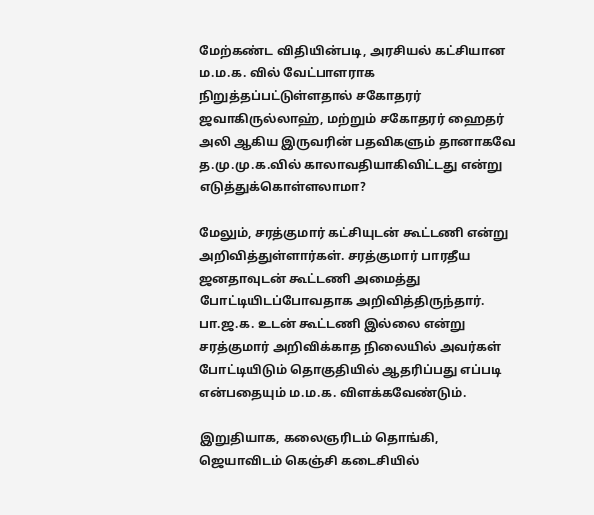மேற்கண்ட விதியின்படி, அரசியல் கட்சியான ம.ம.க. வில் வேட்பாளராக நிறுத்தப்பட்டுள்ளதால் சகோதரர் ஜவாகிருல்லாஹ், மற்றும் சகோதரர் ஹைதர் அலி ஆகிய இருவரின் பதவிகளும் தானாகவே த.மு.மு.க.வில் காலாவதியாகிவிட்டது என்று எடுத்துக்கொள்ளலாமா?

மேலும், சரத்குமார் கட்சியுடன் கூட்டணி என்று அறிவித்துள்ளார்கள். சரத்குமார் பாரதீய ஜனதாவுடன் கூட்டணி அமைத்து போட்டியிடப்போவதாக அறிவித்திருந்தார். பா.ஜ.க. உடன் கூட்டணி இல்லை என்று சரத்குமார் அறிவிக்காத நிலையில் அவர்கள் போட்டியிடும் தொகுதியில் ஆதரிப்பது எப்படி என்பதையும் ம.ம.க. விளக்கவேண்டும்.

இறுதியாக, கலைஞரிடம் தொங்கி, ஜெயாவிடம் கெஞ்சி கடைசியில்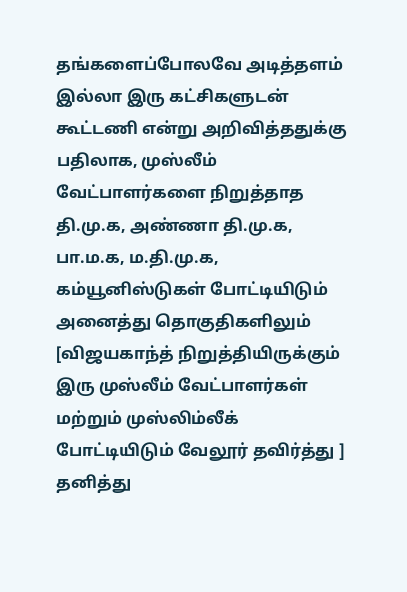தங்களைப்போலவே அடித்தளம் இல்லா இரு கட்சிகளுடன் கூட்டணி என்று அறிவித்ததுக்கு பதிலாக, முஸ்லீம் வேட்பாளர்களை நிறுத்தாத தி.மு.க, அண்ணா தி.மு.க, பா.ம.க, ம.தி.மு.க, கம்யூனிஸ்டுகள் போட்டியிடும் அனைத்து தொகுதிகளிலும் [விஜயகாந்த் நிறுத்தியிருக்கும் இரு முஸ்லீம் வேட்பாளர்கள் மற்றும் முஸ்லிம்லீக் போட்டியிடும் வேலூர் தவிர்த்து ] தனித்து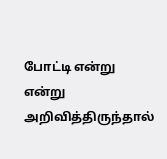போட்டி என்று என்று அறிவித்திருந்தால்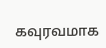கவுரவமாக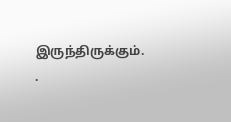இருந்திருக்கும். .